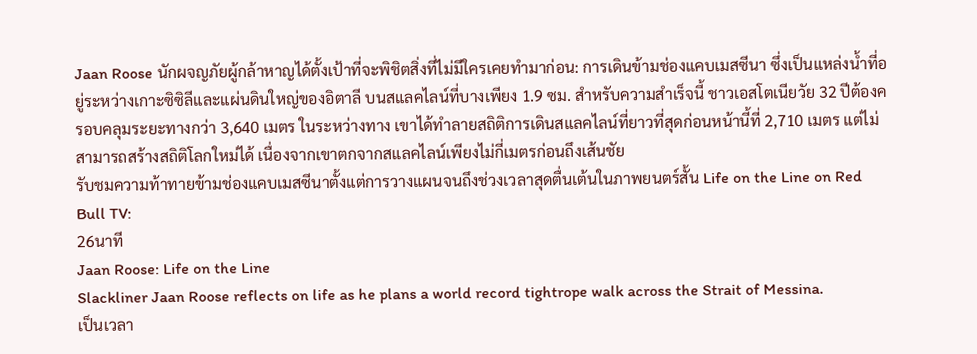Jaan Roose นักผจญภัยผู้กล้าหาญได้ตั้งเป้าที่จะพิชิตสิ่งที่ไม่มีใครเคยทำมาก่อน: การเดินข้ามช่องแคบเมสซีนา ซึ่งเป็นแหล่งน้ำที่อยู่ระหว่างเกาะซิซิลีและแผ่นดินใหญ่ของอิตาลี บนสแลคไลน์ที่บางเพียง 1.9 ซม. สำหรับความสำเร็จนี้ ชาวเอสโตเนียวัย 32 ปีต้องครอบคลุมระยะทางกว่า 3,640 เมตร ในระหว่างทาง เขาได้ทำลายสถิติการเดินสแลคไลน์ที่ยาวที่สุดก่อนหน้านี้ที่ 2,710 เมตร แต่ไม่สามารถสร้างสถิติโลกใหม่ได้ เนื่องจากเขาตกจากสแลคไลน์เพียงไม่กี่เมตรก่อนถึงเส้นชัย
รับชมความท้าทายข้ามช่องแคบเมสซีนาตั้งแต่การวางแผนจนถึงช่วงเวลาสุดตื่นเต้นในภาพยนตร์สั้น Life on the Line on Red Bull TV:
26นาที
Jaan Roose: Life on the Line
Slackliner Jaan Roose reflects on life as he plans a world record tightrope walk across the Strait of Messina.
เป็นเวลา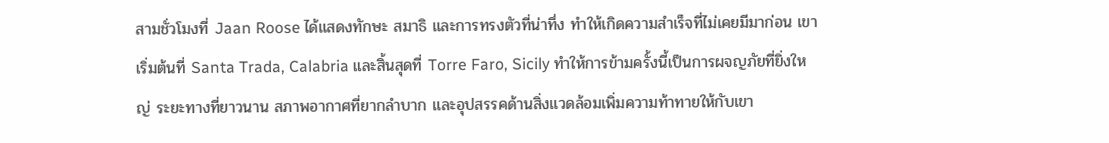สามชั่วโมงที่ Jaan Roose ได้แสดงทักษะ สมาธิ และการทรงตัวที่น่าทึ่ง ทำให้เกิดความสำเร็จที่ไม่เคยมีมาก่อน เขาเริ่มต้นที่ Santa Trada, Calabria และสิ้นสุดที่ Torre Faro, Sicily ทำให้การข้ามครั้งนี้เป็นการผจญภัยที่ยิ่งใหญ่ ระยะทางที่ยาวนาน สภาพอากาศที่ยากลำบาก และอุปสรรคด้านสิ่งแวดล้อมเพิ่มความท้าทายให้กับเขา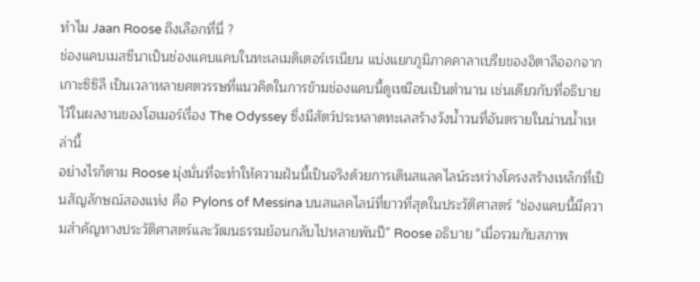ทำไม Jaan Roose ถึงเลือกที่นี่ ?
ช่องแคบเมสซีนาเป็นช่องแคบแคบในทะเลเมดิเตอร์เรเนียน แบ่งแยกภูมิภาคคาลาเบรียของอิตาลีออกจากเกาะซิซิลี เป็นเวลาหลายศตวรรษที่แนวคิดในการข้ามช่องแคบนี้ดูเหมือนเป็นตำนาน เช่นเดียวกับที่อธิบายไว้ในผลงานของโฮเมอร์เรื่อง The Odyssey ซึ่งมีสัตว์ประหลาดทะเลสร้างวังน้ำวนที่อันตรายในน่านน้ำเหล่านี้
อย่างไรก็ตาม Roose มุ่งมั่นที่จะทำให้ความฝันนี้เป็นจริงด้วยการเดินสแลคไลน์ระหว่างโครงสร้างเหล็กที่เป็นสัญลักษณ์สองแห่ง คือ Pylons of Messina บนสแลคไลน์ที่ยาวที่สุดในประวัติศาสตร์ "ช่องแคบนี้มีความสำคัญทางประวัติศาสตร์และวัฒนธรรมย้อนกลับไปหลายพันปี" Roose อธิบาย "เมื่อรวมกับสภาพ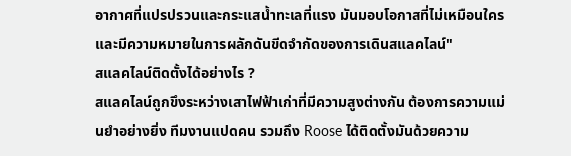อากาศที่แปรปรวนและกระแสน้ำทะเลที่แรง มันมอบโอกาสที่ไม่เหมือนใครและมีความหมายในการผลักดันขีดจำกัดของการเดินสแลคไลน์"
สแลคไลน์ติดตั้งได้อย่างไร ?
สแลคไลน์ถูกขึงระหว่างเสาไฟฟ้าเก่าที่มีความสูงต่างกัน ต้องการความแม่นยำอย่างยิ่ง ทีมงานแปดคน รวมถึง Roose ได้ติดตั้งมันด้วยความ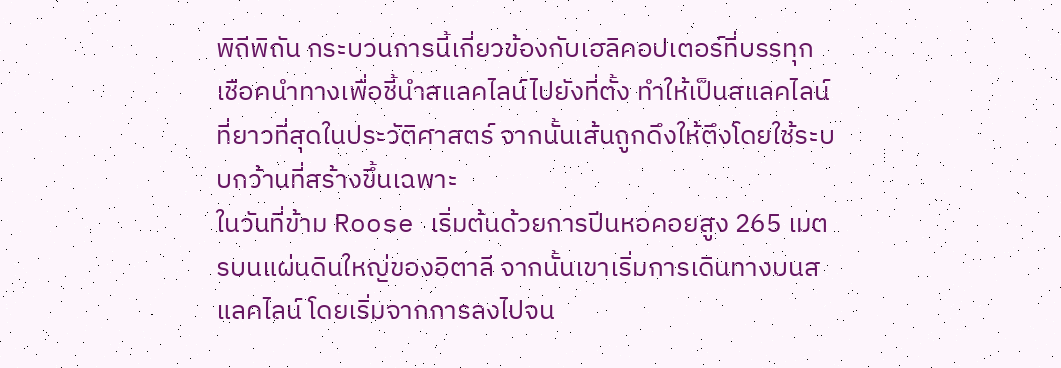พิถีพิถัน กระบวนการนี้เกี่ยวข้องกับเฮลิคอปเตอร์ที่บรรทุกเชือคนำทางเพื่อชี้นำสแลคไลน์ไปยังที่ตั้ง ทำให้เป็นสแลคไลน์ที่ยาวที่สุดในประวัติศาสตร์ จากนั้นเส้นถูกดึงให้ตึงโดยใช้ระบบกว้านที่สร้างขึ้นเฉพาะ
ในวันที่ข้าม Roose เริ่มต้นด้วยการปีนหอคอยสูง 265 เมตรบนแผ่นดินใหญ่ของอิตาลี จากนั้นเขาเริ่มการเดินทางบนสแลคไลน์ โดยเริ่มจากการลงไปจน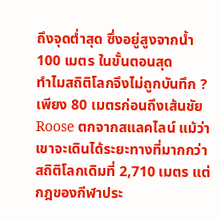ถึงจุดต่ำสุด ซึ่งอยู่สูงจากน้ำ 100 เมตร ในขั้นตอนสุด
ทำไมสถิติโลกจึงไม่ถูกบันทึก ?
เพียง 80 เมตรก่อนถึงเส้นชัย Roose ตกจากสแลคไลน์ แม้ว่าเขาจะเดินได้ระยะทางที่มากกว่าสถิติโลกเดิมที่ 2,710 เมตร แต่กฎของกีฬาประ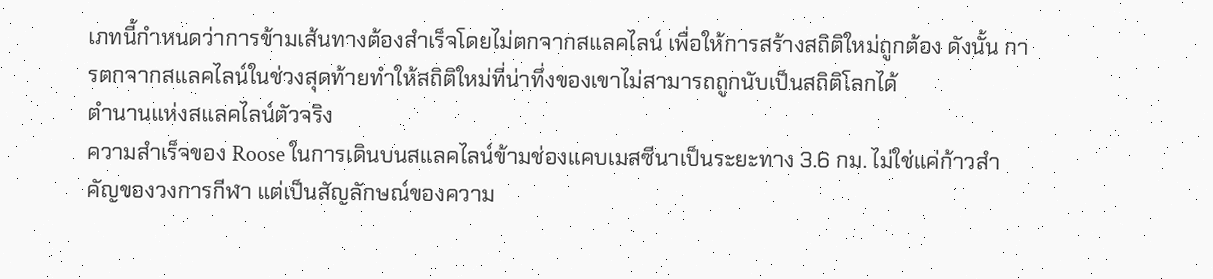เภทนี้กำหนดว่าการข้ามเส้นทางต้องสำเร็จโดยไม่ตกจากสแลคไลน์ เพื่อให้การสร้างสถิติใหม่ถูกต้อง ดังนั้น การตกจากสแลคไลน์ในช่วงสุดท้ายทำให้สถิติใหม่ที่น่าทึ่งของเขาไม่สามารถถูกนับเป็นสถิติโลกได้
ตำนานแห่งสแลคไลน์ตัวจริง
ความสำเร็จของ Roose ในการเดินบนสแลคไลน์ข้ามช่องแคบเมสซีนาเป็นระยะทาง 3.6 กม. ไม่ใช่แค่ก้าวสำคัญของวงการกีฬา แต่เป็นสัญลักษณ์ของความ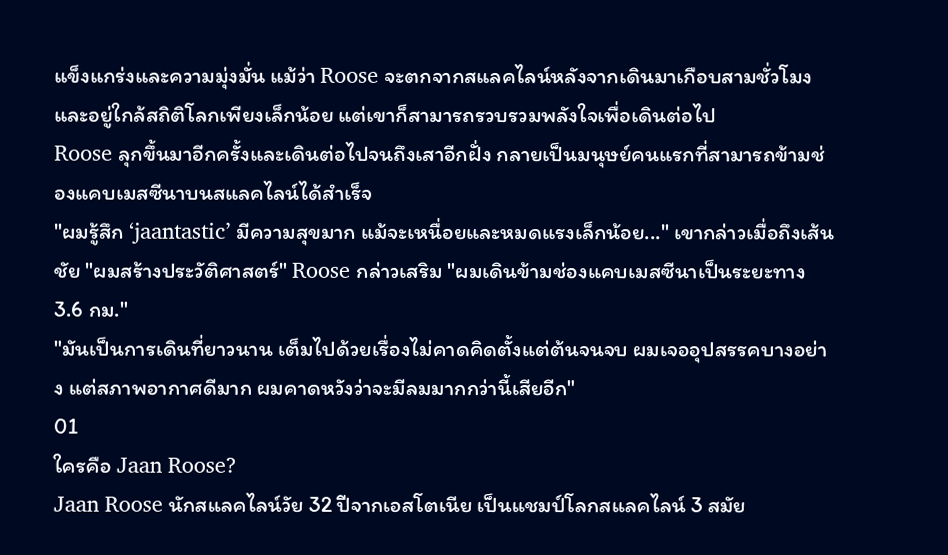แข็งแกร่งและความมุ่งมั่น แม้ว่า Roose จะตกจากสแลคไลน์หลังจากเดินมาเกือบสามชั่วโมงและอยู่ใกล้สถิติโลกเพียงเล็กน้อย แต่เขาก็สามารถรวบรวมพลังใจเพื่อเดินต่อไป
Roose ลุกขึ้นมาอีกครั้งและเดินต่อไปจนถึงเสาอีกฝั่ง กลายเป็นมนุษย์คนแรกที่สามารถข้ามช่องแคบเมสซีนาบนสแลคไลน์ได้สำเร็จ
"ผมรู้สึก ‘jaantastic’ มีความสุขมาก แม้จะเหนื่อยและหมดแรงเล็กน้อย..." เขากล่าวเมื่อถึงเส้นชัย "ผมสร้างประวัติศาสตร์" Roose กล่าวเสริม "ผมเดินข้ามช่องแคบเมสซีนาเป็นระยะทาง 3.6 กม."
"มันเป็นการเดินที่ยาวนาน เต็มไปด้วยเรื่องไม่คาดคิดตั้งแต่ต้นจนจบ ผมเจออุปสรรคบางอย่าง แต่สภาพอากาศดีมาก ผมคาดหวังว่าจะมีลมมากกว่านี้เสียอีก"
01
ใครคือ Jaan Roose?
Jaan Roose นักสแลคไลน์วัย 32 ปีจากเอสโตเนีย เป็นแชมป์โลกสแลคไลน์ 3 สมัย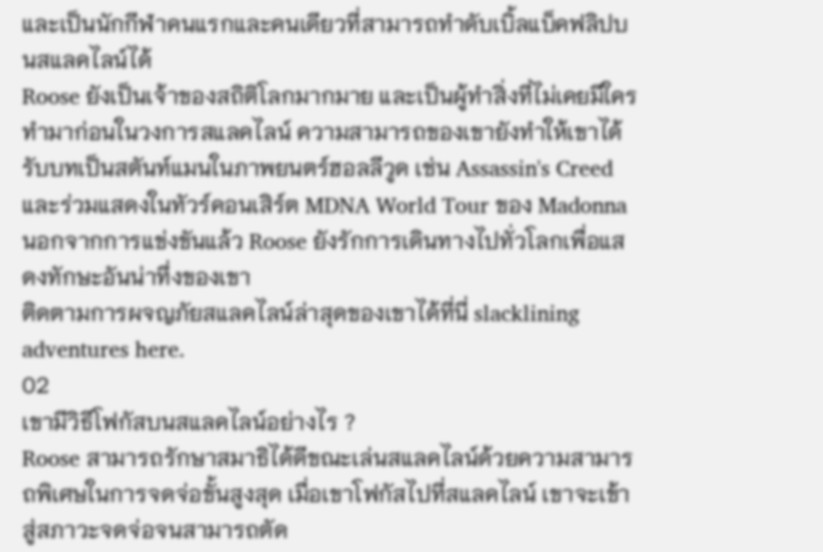และเป็นนักกีฬาคนแรกและคนเดียวที่สามารถทำดับเบิ้ลแบ็คฟลิปบนสแลคไลน์ได้
Roose ยังเป็นเจ้าของสถิติโลกมากมาย และเป็นผู้ทำสิ่งที่ไม่เคยมีใครทำมาก่อนในวงการสแลคไลน์ ความสามารถของเขายังทำให้เขาได้รับบทเป็นสตันท์แมนในภาพยนตร์ฮอลลีวูด เช่น Assassin's Creed และร่วมแสดงในทัวร์คอนเสิร์ต MDNA World Tour ของ Madonna นอกจากการแข่งขันแล้ว Roose ยังรักการเดินทางไปทั่วโลกเพื่อแสดงทักษะอันน่าทึ่งของเขา
ติดตามการผจญภัยสแลคไลน์ล่าสุดของเขาได้ที่นี่ slacklining adventures here.
02
เขามีวิธีโฟกัสบนสแลคไลน์อย่างไร ?
Roose สามารถรักษาสมาธิได้ดีขณะเล่นสแลคไลน์ด้วยความสามารถพิเศษในการจดจ่อขั้นสูงสุด เมื่อเขาโฟกัสไปที่สแลคไลน์ เขาจะเข้าสู่สภาวะจดจ่อจนสามารถตัด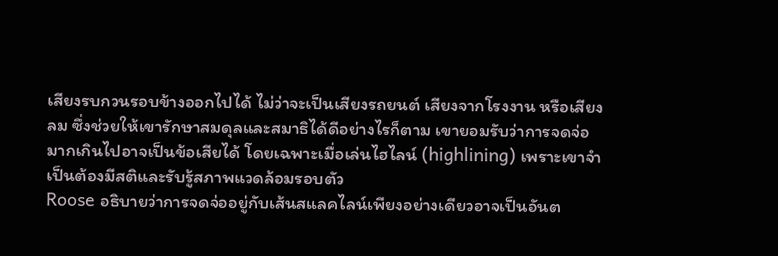เสียงรบกวนรอบข้างออกไปได้ ไม่ว่าจะเป็นเสียงรถยนต์ เสียงจากโรงงาน หรือเสียงลม ซึ่งช่วยให้เขารักษาสมดุลและสมาธิได้ดีอย่างไรก็ตาม เขายอมรับว่าการจดจ่อมากเกินไปอาจเป็นข้อเสียได้ โดยเฉพาะเมื่อเล่นไฮไลน์ (highlining) เพราะเขาจำเป็นต้องมีสติและรับรู้สภาพแวดล้อมรอบตัว
Roose อธิบายว่าการจดจ่ออยู่กับเส้นสแลคไลน์เพียงอย่างเดียวอาจเป็นอันต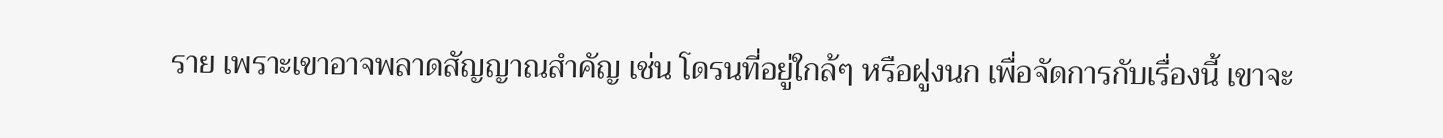ราย เพราะเขาอาจพลาดสัญญาณสำคัญ เช่น โดรนที่อยู่ใกล้ๆ หรือฝูงนก เพื่อจัดการกับเรื่องนี้ เขาจะ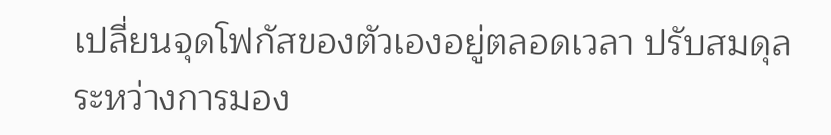เปลี่ยนจุดโฟกัสของตัวเองอยู่ตลอดเวลา ปรับสมดุลระหว่างการมอง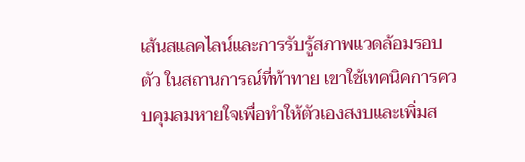เส้นสแลคไลน์และการรับรู้สภาพแวดล้อมรอบตัว ในสถานการณ์ที่ท้าทาย เขาใช้เทคนิคการควบคุมลมหายใจเพื่อทำให้ตัวเองสงบและเพิ่มส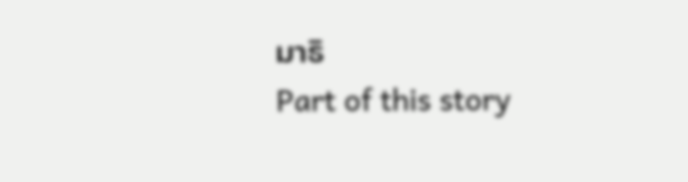มาธิ
Part of this story